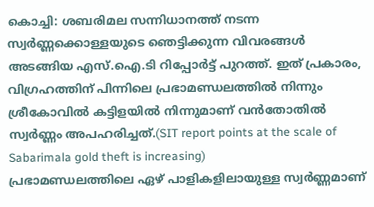കൊച്ചി: ശബരിമല സന്നിധാനത്ത് നടന്ന സ്വർണ്ണക്കൊള്ളയുടെ ഞെട്ടിക്കുന്ന വിവരങ്ങൾ അടങ്ങിയ എസ്.ഐ.ടി റിപ്പോർട്ട് പുറത്ത്. ഇത് പ്രകാരം, വിഗ്രഹത്തിന് പിന്നിലെ പ്രഭാമണ്ഡലത്തിൽ നിന്നും ശ്രീകോവിൽ കട്ടിളയിൽ നിന്നുമാണ് വൻതോതിൽ സ്വർണ്ണം അപഹരിച്ചത്.(SIT report points at the scale of Sabarimala gold theft is increasing)
പ്രഭാമണ്ഡലത്തിലെ ഏഴ് പാളികളിലായുള്ള സ്വർണ്ണമാണ്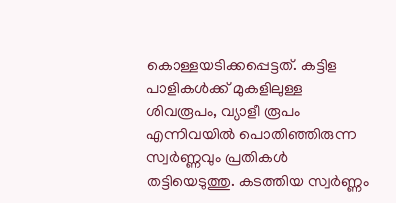കൊള്ളയടിക്കപ്പെട്ടത്. കട്ടിള പാളികൾക്ക് മുകളിലുള്ള ശിവരൂപം, വ്യാളീ രൂപം എന്നിവയിൽ പൊതിഞ്ഞിരുന്ന സ്വർണ്ണവും പ്രതികൾ തട്ടിയെടുത്തു. കടത്തിയ സ്വർണ്ണം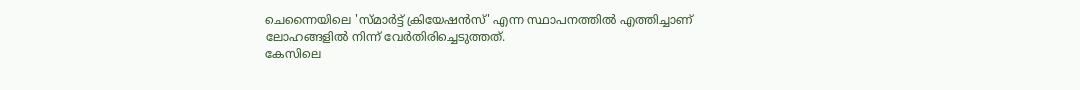ചെന്നൈയിലെ 'സ്മാർട്ട് ക്രിയേഷൻസ്' എന്ന സ്ഥാപനത്തിൽ എത്തിച്ചാണ് ലോഹങ്ങളിൽ നിന്ന് വേർതിരിച്ചെടുത്തത്.
കേസിലെ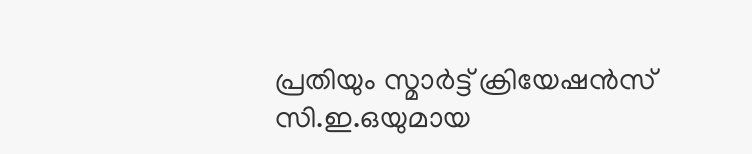പ്രതിയും സ്മാർട്ട് ക്രിയേഷൻസ് സി.ഇ.ഒയുമായ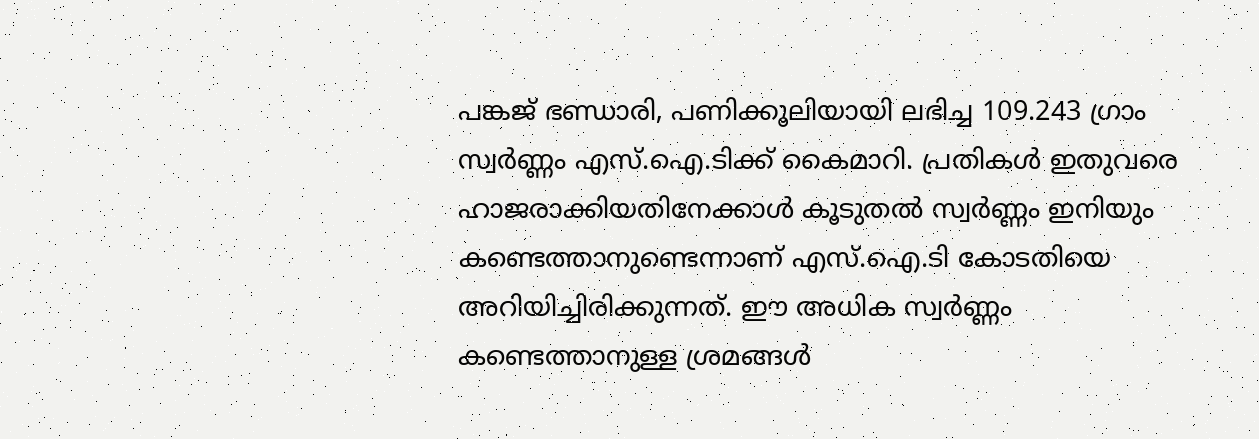പങ്കജ് ഭണ്ഡാരി, പണിക്കൂലിയായി ലഭിച്ച 109.243 ഗ്രാം സ്വർണ്ണം എസ്.ഐ.ടിക്ക് കൈമാറി. പ്രതികൾ ഇതുവരെ ഹാജരാക്കിയതിനേക്കാൾ കൂടുതൽ സ്വർണ്ണം ഇനിയും കണ്ടെത്താനുണ്ടെന്നാണ് എസ്.ഐ.ടി കോടതിയെ അറിയിച്ചിരിക്കുന്നത്. ഈ അധിക സ്വർണ്ണം കണ്ടെത്താനുള്ള ശ്രമങ്ങൾ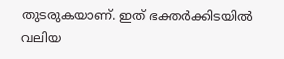തുടരുകയാണ്. ഇത് ഭക്തർക്കിടയിൽ വലിയ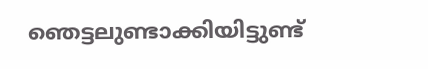ഞെട്ടലുണ്ടാക്കിയിട്ടുണ്ട്